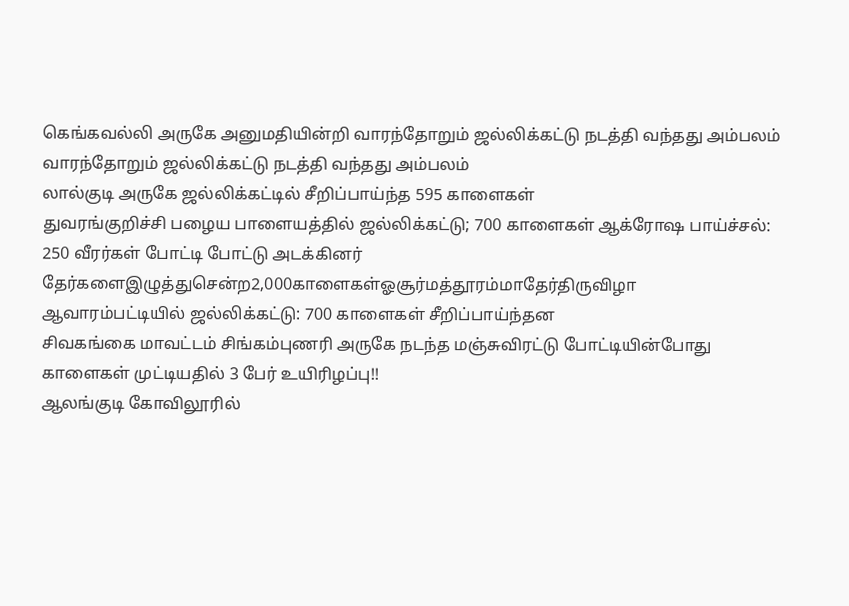கெங்கவல்லி அருகே அனுமதியின்றி வாரந்தோறும் ஜல்லிக்கட்டு நடத்தி வந்தது அம்பலம்
வாரந்தோறும் ஜல்லிக்கட்டு நடத்தி வந்தது அம்பலம்
லால்குடி அருகே ஜல்லிக்கட்டில் சீறிப்பாய்ந்த 595 காளைகள்
துவரங்குறிச்சி பழைய பாளையத்தில் ஜல்லிக்கட்டு; 700 காளைகள் ஆக்ரோஷ பாய்ச்சல்: 250 வீரர்கள் போட்டி போட்டு அடக்கினர்
தேர்களைஇழுத்துசென்ற2,000காளைகள்ஓசூர்மத்தூரம்மாதேர்திருவிழா
ஆவாரம்பட்டியில் ஜல்லிக்கட்டு: 700 காளைகள் சீறிப்பாய்ந்தன
சிவகங்கை மாவட்டம் சிங்கம்புணரி அருகே நடந்த மஞ்சுவிரட்டு போட்டியின்போது காளைகள் முட்டியதில் 3 பேர் உயிரிழப்பு!!
ஆலங்குடி கோவிலூரில்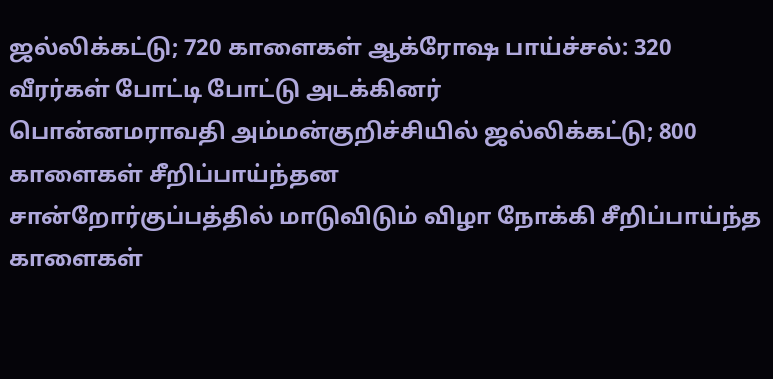ஜல்லிக்கட்டு; 720 காளைகள் ஆக்ரோஷ பாய்ச்சல்: 320 வீரர்கள் போட்டி போட்டு அடக்கினர்
பொன்னமராவதி அம்மன்குறிச்சியில் ஜல்லிக்கட்டு; 800 காளைகள் சீறிப்பாய்ந்தன
சான்றோர்குப்பத்தில் மாடுவிடும் விழா நோக்கி சீறிப்பாய்ந்த காளைகள்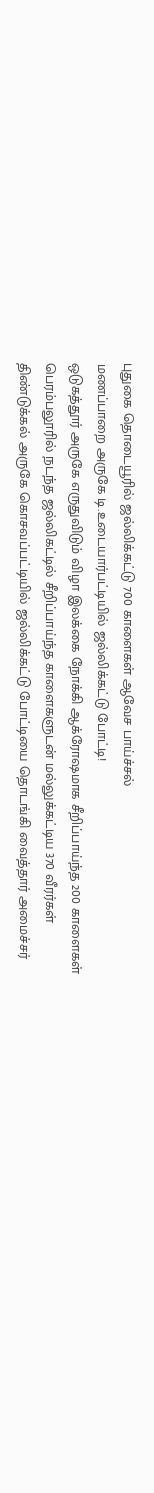புதுகை தொடையூரில் ஜல்லிக்கட்டு 700 காளைகள் ஆவேச பாய்ச்சல்
மணப்பாறை அருகே டி.உடையார்பட்டியில் ஜல்லிக்கட்டு போட்டி!
ஒடுகத்தூர் அருகே எருதுவிடும் விழா இலக்கை நோக்கி ஆக்ரோஷமாக சீறிப்பாய்ந்த 200 காளைகள்
பெரம்பலூரில் நடந்த ஜல்லிகட்டில் சீறிப்பாய்ந்த காளைகளுடன் மல்லுக்கட்டிய 370 வீரர்கள்
திண்டுக்கல் அருகே கொசவப்பட்டியில் ஜல்லிக்கட்டு போட்டியை தொடங்கி வைத்தார் அமைச்சர்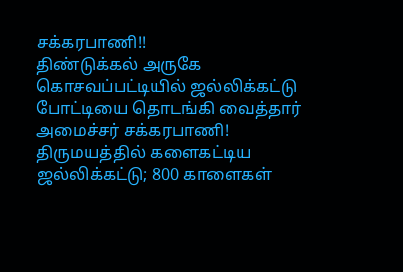சக்கரபாணி!!
திண்டுக்கல் அருகே கொசவப்பட்டியில் ஜல்லிக்கட்டு போட்டியை தொடங்கி வைத்தார் அமைச்சர் சக்கரபாணி!
திருமயத்தில் களைகட்டிய ஜல்லிக்கட்டு; 800 காளைகள்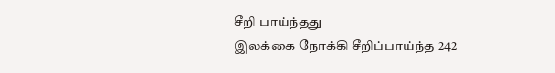சீறி பாய்ந்தது
இலக்கை நோக்கி சீறிப்பாய்ந்த 242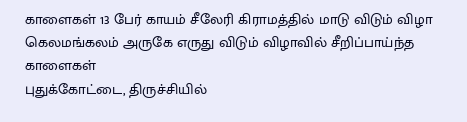காளைகள் 13 பேர் காயம் சீலேரி கிராமத்தில் மாடு விடும் விழா
கெலமங்கலம் அருகே எருது விடும் விழாவில் சீறிப்பாய்ந்த காளைகள்
புதுக்கோட்டை, திருச்சியில்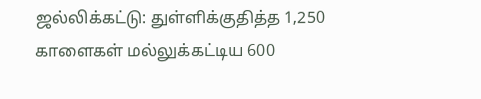ஜல்லிக்கட்டு: துள்ளிக்குதித்த 1,250 காளைகள் மல்லுக்கட்டிய 600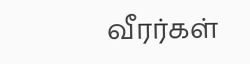வீரர்கள்